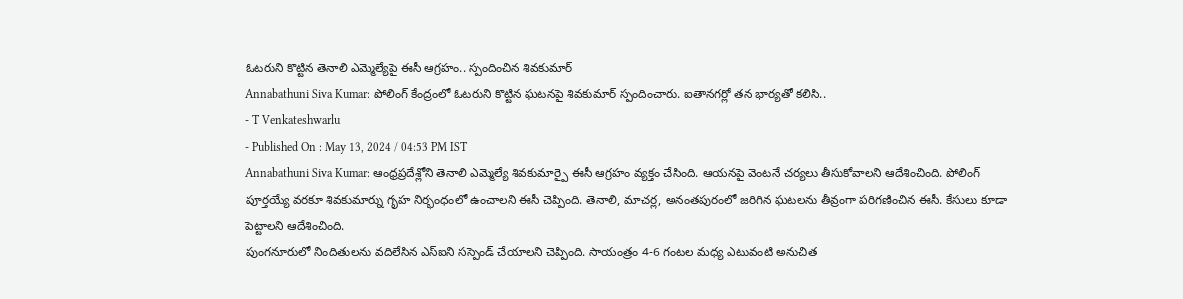ఓటరుని కొట్టిన తెనాలి ఎమ్మెల్యేపై ఈసీ ఆగ్రహం.. స్పందించిన శివకుమార్
Annabathuni Siva Kumar: పోలింగ్ కేంద్రంలో ఓటరుని కొట్టిన ఘటనపై శివకుమార్ స్పందించారు. ఐతానగర్లో తన భార్యతో కలిసి..
- T Venkateshwarlu
- Published On : May 13, 2024 / 04:53 PM IST
Annabathuni Siva Kumar: ఆంధ్రప్రదేశ్లోని తెనాలి ఎమ్మెల్యే శివకుమార్పై ఈసీ ఆగ్రహం వ్యక్తం చేసింది. ఆయనపై వెంటనే చర్యలు తీసుకోవాలని ఆదేశించింది. పోలింగ్ పూర్తయ్యే వరకూ శివకుమార్ను గృహ నిర్భంధంలో ఉంచాలని ఈసీ చెప్పింది. తెనాలి, మాచర్ల, అనంతపురంలో జరిగిన ఘటలను తీవ్రంగా పరిగణించిన ఈసీ. కేసులు కూడా పెట్టాలని ఆదేశించింది.
పుంగనూరులో నిందితులను వదిలేసిన ఎస్ఐని సస్పెండ్ చేయాలని చెప్పింది. సాయంత్రం 4-6 గంటల మధ్య ఎటువంటి అనుచిత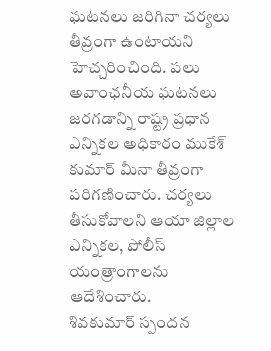ఘటనలు జరిగినా చర్యలు తీవ్రంగా ఉంటాయని హెచ్చరించింది. పలు అవాంఛనీయ ఘటనలు జరగడాన్ని రాష్ట్ర ప్రధాన ఎన్నికల అధికారం ముకేశ్ కుమార్ మీనా తీవ్రంగా పరిగణించారు. చర్యలు తీసుకోవాలని ఆయా జిల్లాల ఎన్నికల, పోలీస్ యంత్రాంగాలను ఆదేశించారు.
శివకుమార్ స్పందన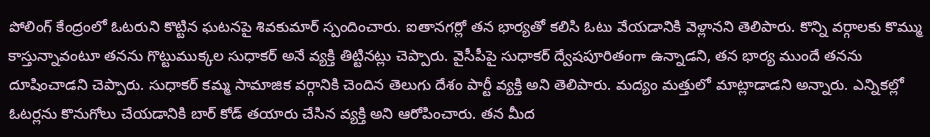పోలింగ్ కేంద్రంలో ఓటరుని కొట్టిన ఘటనపై శివకుమార్ స్పందించారు. ఐతానగర్లో తన భార్యతో కలిసి ఓటు వేయడానికి వెళ్లానని తెలిపారు. కొన్ని వర్గాలకు కొమ్ము కాస్తున్నావంటూ తనను గొట్టుముక్కల సుధాకర్ అనే వ్యక్తి తిట్టినట్లు చెప్పారు. వైసీపీపై సుధాకర్ ద్వేషపూరితంగా ఉన్నాడని, తన భార్య ముందే తనను దూషించాడని చెప్పారు. సుధాకర్ కమ్మ సామాజిక వర్గానికి చెందిన తెలుగు దేశం పార్టీ వ్యక్తి అని తెలిపారు. మద్యం మత్తులో మాట్లాడాడని అన్నారు. ఎన్నికల్లో ఓటర్లను కొనుగోలు చేయడానికి బార్ కోడ్ తయారు చేసిన వ్యక్తి అని ఆరోపించారు. తన మీద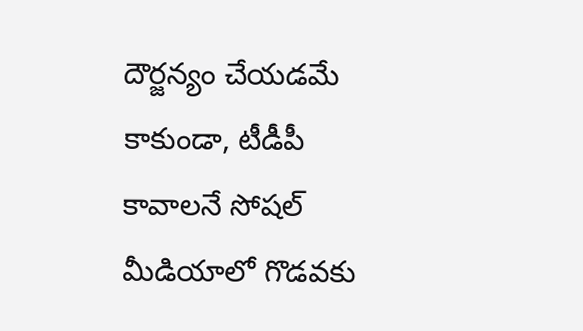దౌర్జన్యం చేయడమే కాకుండా, టీడీపీ కావాలనే సోషల్ మీడియాలో గొడవకు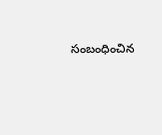సంబంధించిన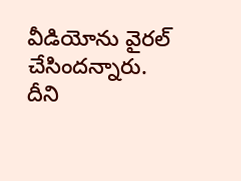వీడియోను వైరల్ చేసిందన్నారు. దీని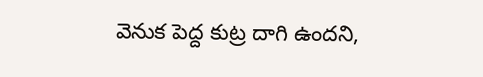వెనుక పెద్ద కుట్ర దాగి ఉందని,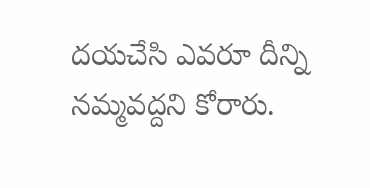దయచేసి ఎవరూ దీన్ని నమ్మవద్దని కోరారు.